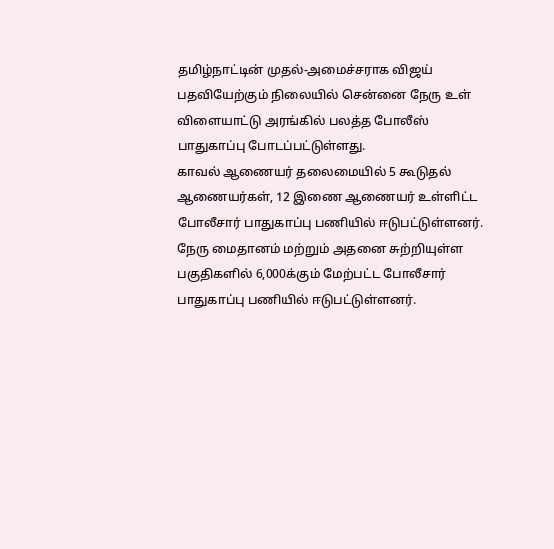தமிழ்நாட்டின் முதல்-அமைச்சராக விஜய் பதவியேற்கும் நிலையில் சென்னை நேரு உள் விளையாட்டு அரங்கில் பலத்த போலீஸ் பாதுகாப்பு போடப்பட்டுள்ளது.
காவல் ஆணையர் தலைமையில் 5 கூடுதல் ஆணையர்கள், 12 இணை ஆணையர் உள்ளிட்ட போலீசார் பாதுகாப்பு பணியில் ஈடுபட்டுள்ளனர்.
நேரு மைதானம் மற்றும் அதனை சுற்றியுள்ள பகுதிகளில் 6,000க்கும் மேற்பட்ட போலீசார் பாதுகாப்பு பணியில் ஈடுபட்டுள்ளனர்.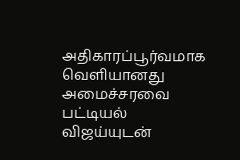அதிகாரப்பூர்வமாக வெளியானது அமைச்சரவை பட்டியல்
விஜய்யுடன்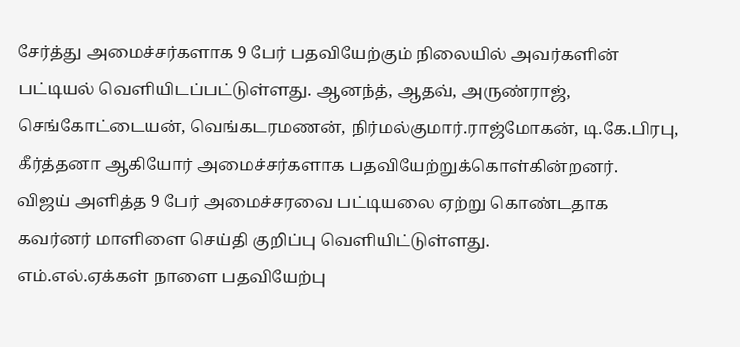சேர்த்து அமைச்சர்களாக 9 பேர் பதவியேற்கும் நிலையில் அவர்களின் பட்டியல் வெளியிடப்பட்டுள்ளது. ஆனந்த், ஆதவ், அருண்ராஜ், செங்கோட்டையன், வெங்கடரமணன், நிர்மல்குமார்.ராஜ்மோகன், டி.கே.பிரபு, கீர்த்தனா ஆகியோர் அமைச்சர்களாக பதவியேற்றுக்கொள்கின்றனர்.
விஜய் அளித்த 9 பேர் அமைச்சரவை பட்டியலை ஏற்று கொண்டதாக கவர்னர் மாளிளை செய்தி குறிப்பு வெளியிட்டுள்ளது.
எம்.எல்.ஏக்கள் நாளை பதவியேற்பு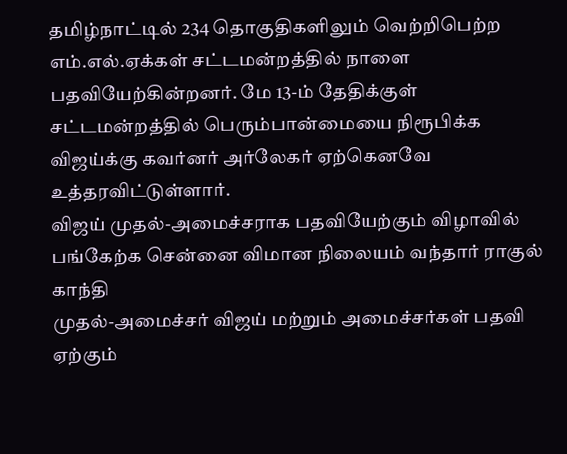தமிழ்நாட்டில் 234 தொகுதிகளிலும் வெற்றிபெற்ற எம்.எல்.ஏக்கள் சட்டமன்றத்தில் நாளை பதவியேற்கின்றனர். மே 13-ம் தேதிக்குள் சட்டமன்றத்தில் பெரும்பான்மையை நிரூபிக்க விஜய்க்கு கவர்னர் அர்லேகர் ஏற்கெனவே உத்தரவிட்டுள்ளார்.
விஜய் முதல்-அமைச்சராக பதவியேற்கும் விழாவில் பங்கேற்க சென்னை விமான நிலையம் வந்தார் ராகுல் காந்தி
முதல்-அமைச்சர் விஜய் மற்றும் அமைச்சர்கள் பதவி ஏற்கும்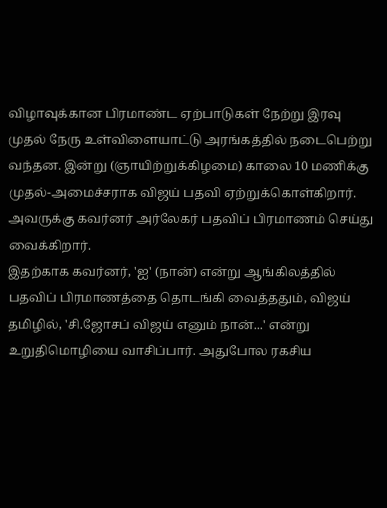விழாவுக்கான பிரமாண்ட ஏற்பாடுகள் நேற்று இரவு முதல் நேரு உள்விளையாட்டு அரங்கத்தில் நடைபெற்று வந்தன. இன்று (ஞாயிற்றுக்கிழமை) காலை 10 மணிக்கு முதல்-அமைச்சராக விஜய் பதவி ஏற்றுக்கொள்கிறார். அவருக்கு கவர்னர் அர்லேகர் பதவிப் பிரமாணம் செய்து வைக்கிறார்.
இதற்காக கவர்னர், 'ஐ' (நான்) என்று ஆங்கிலத்தில் பதவிப் பிரமாணத்தை தொடங்கி வைத்ததும், விஜய் தமிழில், 'சி.ஜோசப் விஜய் எனும் நான்...' என்று உறுதிமொழியை வாசிப்பார். அதுபோல ரகசிய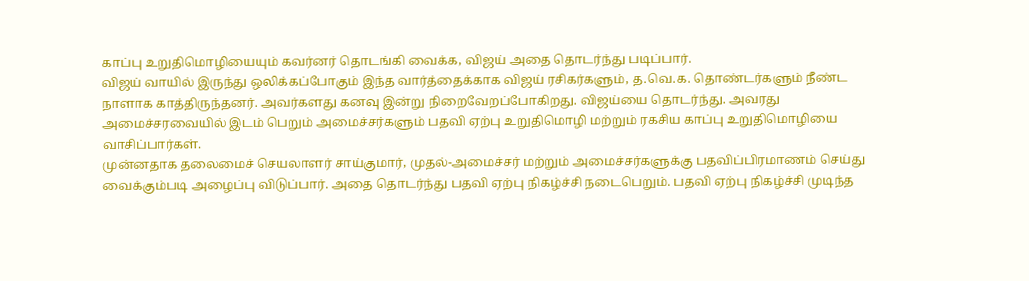காப்பு உறுதிமொழியையும் கவர்னர் தொடங்கி வைக்க, விஜய் அதை தொடர்ந்து படிப்பார்.
விஜய் வாயில் இருந்து ஒலிக்கப்போகும் இந்த வார்த்தைக்காக விஜய் ரசிகர்களும், த.வெ.க. தொண்டர்களும் நீண்ட நாளாக காத்திருந்தனர். அவர்களது கனவு இன்று நிறைவேறப்போகிறது. விஜய்யை தொடர்ந்து. அவரது அமைச்சரவையில் இடம் பெறும் அமைச்சர்களும் பதவி ஏற்பு உறுதிமொழி மற்றும் ரகசிய காப்பு உறுதிமொழியை வாசிப்பார்கள்.
முன்னதாக தலைமைச் செயலாளர் சாய்குமார், முதல்-அமைச்சர் மற்றும் அமைச்சர்களுக்கு பதவிப்பிரமாணம் செய்து வைக்கும்படி அழைப்பு விடுப்பார். அதை தொடர்ந்து பதவி ஏற்பு நிகழ்ச்சி நடைபெறும். பதவி ஏற்பு நிகழ்ச்சி முடிந்த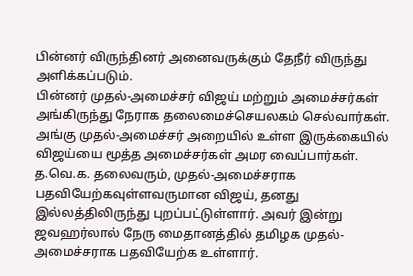பின்னர் விருந்தினர் அனைவருக்கும் தேநீர் விருந்து அளிக்கப்படும்.
பின்னர் முதல்-அமைச்சர் விஜய் மற்றும் அமைச்சர்கள் அங்கிருந்து நேராக தலைமைச்செயலகம் செல்வார்கள். அங்கு முதல்-அமைச்சர் அறையில் உள்ள இருக்கையில் விஜய்யை மூத்த அமைச்சர்கள் அமர வைப்பார்கள்.
த.வெ.க. தலைவரும், முதல்-அமைச்சராக பதவியேற்கவுள்ளவருமான விஜய், தனது இல்லத்திலிருந்து புறப்பட்டுள்ளார். அவர் இன்று ஜவஹர்லால் நேரு மைதானத்தில் தமிழக முதல்-அமைச்சராக பதவியேற்க உள்ளார்.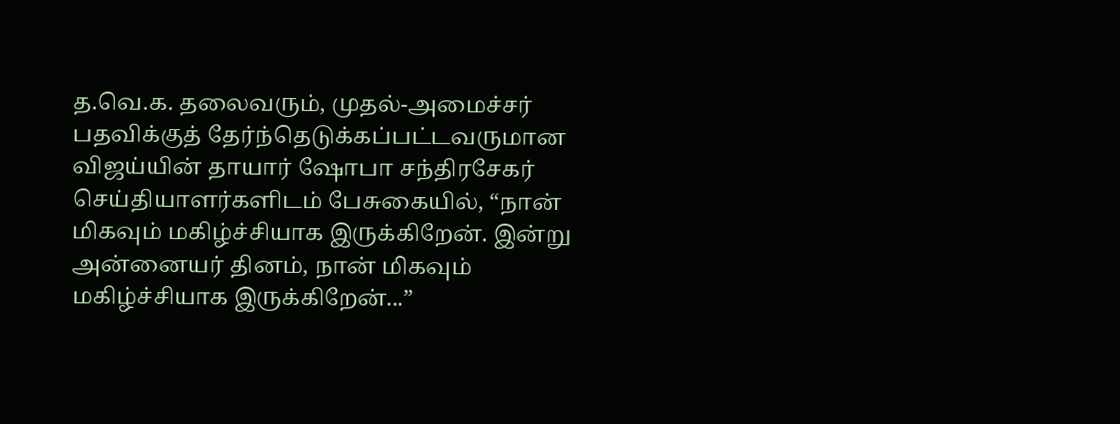த.வெ.க. தலைவரும், முதல்-அமைச்சர் பதவிக்குத் தேர்ந்தெடுக்கப்பட்டவருமான விஜய்யின் தாயார் ஷோபா சந்திரசேகர் செய்தியாளர்களிடம் பேசுகையில், “நான் மிகவும் மகிழ்ச்சியாக இருக்கிறேன். இன்று அன்னையர் தினம், நான் மிகவும் மகிழ்ச்சியாக இருக்கிறேன்...”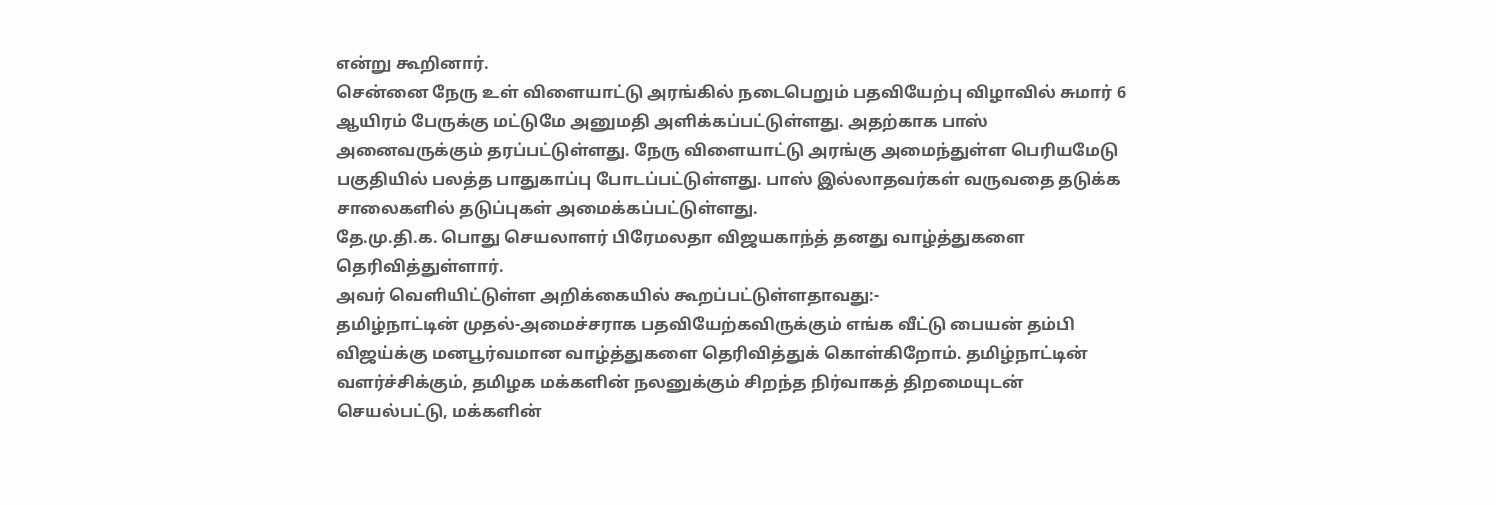என்று கூறினார்.
சென்னை நேரு உள் விளையாட்டு அரங்கில் நடைபெறும் பதவியேற்பு விழாவில் சுமார் 6 ஆயிரம் பேருக்கு மட்டுமே அனுமதி அளிக்கப்பட்டுள்ளது. அதற்காக பாஸ் அனைவருக்கும் தரப்பட்டுள்ளது. நேரு விளையாட்டு அரங்கு அமைந்துள்ள பெரியமேடு பகுதியில் பலத்த பாதுகாப்பு போடப்பட்டுள்ளது. பாஸ் இல்லாதவர்கள் வருவதை தடுக்க சாலைகளில் தடுப்புகள் அமைக்கப்பட்டுள்ளது.
தே.மு.தி.க. பொது செயலாளர் பிரேமலதா விஜயகாந்த் தனது வாழ்த்துகளை தெரிவித்துள்ளார்.
அவர் வெளியிட்டுள்ள அறிக்கையில் கூறப்பட்டுள்ளதாவது:-
தமிழ்நாட்டின் முதல்-அமைச்சராக பதவியேற்கவிருக்கும் எங்க வீட்டு பையன் தம்பி விஜய்க்கு மனபூர்வமான வாழ்த்துகளை தெரிவித்துக் கொள்கிறோம். தமிழ்நாட்டின் வளர்ச்சிக்கும், தமிழக மக்களின் நலனுக்கும் சிறந்த நிர்வாகத் திறமையுடன் செயல்பட்டு, மக்களின்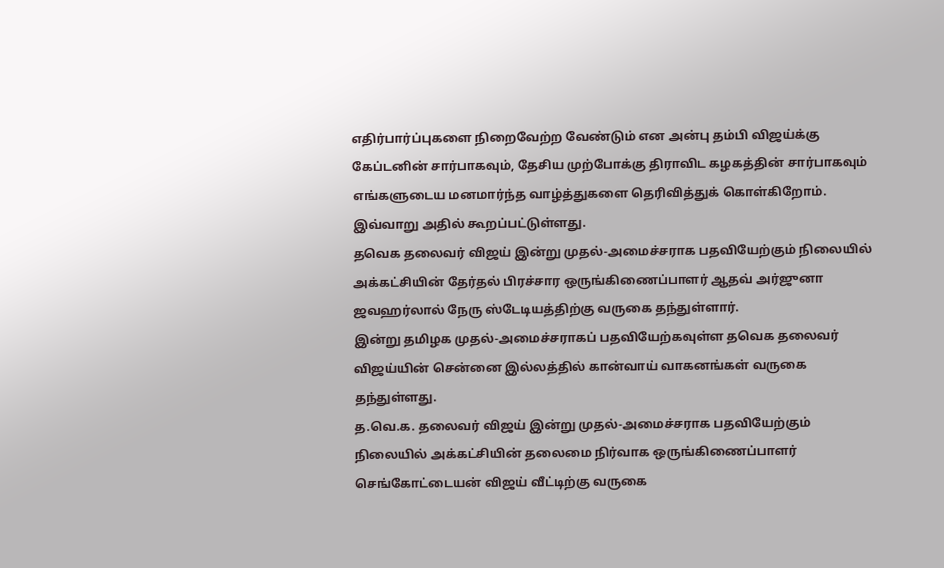எதிர்பார்ப்புகளை நிறைவேற்ற வேண்டும் என அன்பு தம்பி விஜய்க்கு கேப்டனின் சார்பாகவும், தேசிய முற்போக்கு திராவிட கழகத்தின் சார்பாகவும் எங்களுடைய மனமார்ந்த வாழ்த்துகளை தெரிவித்துக் கொள்கிறோம்.
இவ்வாறு அதில் கூறப்பட்டுள்ளது.
தவெக தலைவர் விஜய் இன்று முதல்-அமைச்சராக பதவியேற்கும் நிலையில் அக்கட்சியின் தேர்தல் பிரச்சார ஒருங்கிணைப்பாளர் ஆதவ் அர்ஜுனா ஜவஹர்லால் நேரு ஸ்டேடியத்திற்கு வருகை தந்துள்ளார்.
இன்று தமிழக முதல்-அமைச்சராகப் பதவியேற்கவுள்ள தவெக தலைவர் விஜய்யின் சென்னை இல்லத்தில் கான்வாய் வாகனங்கள் வருகை தந்துள்ளது.
த.வெ.க. தலைவர் விஜய் இன்று முதல்-அமைச்சராக பதவியேற்கும் நிலையில் அக்கட்சியின் தலைமை நிர்வாக ஒருங்கிணைப்பாளர் செங்கோட்டையன் விஜய் வீட்டிற்கு வருகை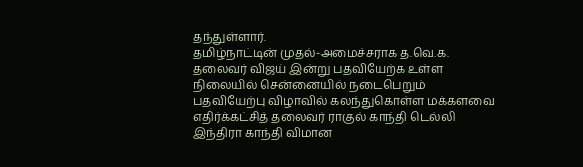தந்துள்ளார்.
தமிழ்நாட்டின் முதல்-அமைச்சராக த.வெ.க. தலைவர் விஜய் இன்று பதவியேற்க உள்ள நிலையில் சென்னையில் நடைபெறும் பதவியேற்பு விழாவில் கலந்துகொள்ள மக்களவை எதிர்க்கட்சித் தலைவர் ராகுல் காந்தி டெல்லி இந்திரா காந்தி விமான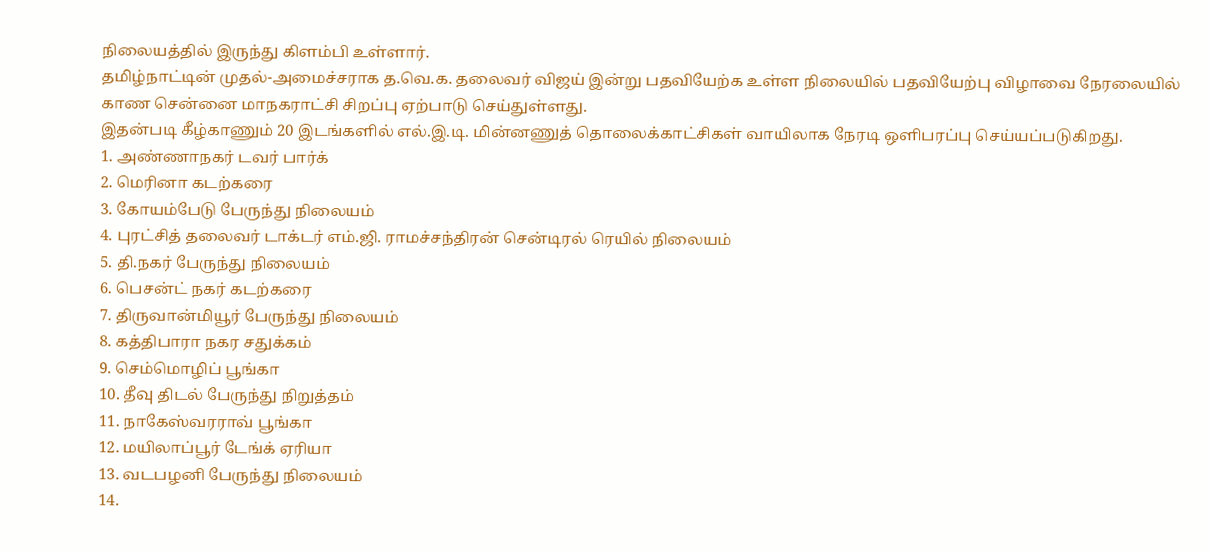நிலையத்தில் இருந்து கிளம்பி உள்ளார்.
தமிழ்நாட்டின் முதல்-அமைச்சராக த.வெ.க. தலைவர் விஜய் இன்று பதவியேற்க உள்ள நிலையில் பதவியேற்பு விழாவை நேரலையில் காண சென்னை மாநகராட்சி சிறப்பு ஏற்பாடு செய்துள்ளது.
இதன்படி கீழ்காணும் 20 இடங்களில் எல்.இ.டி. மின்னணுத் தொலைக்காட்சிகள் வாயிலாக நேரடி ஒளிபரப்பு செய்யப்படுகிறது.
1. அண்ணாநகர் டவர் பார்க்
2. மெரினா கடற்கரை
3. கோயம்பேடு பேருந்து நிலையம்
4. புரட்சித் தலைவர் டாக்டர் எம்.ஜி. ராமச்சந்திரன் சென்டிரல் ரெயில் நிலையம்
5. தி.நகர் பேருந்து நிலையம்
6. பெசன்ட் நகர் கடற்கரை
7. திருவான்மியூர் பேருந்து நிலையம்
8. கத்திபாரா நகர சதுக்கம்
9. செம்மொழிப் பூங்கா
10. தீவு திடல் பேருந்து நிறுத்தம்
11. நாகேஸ்வரராவ் பூங்கா
12. மயிலாப்பூர் டேங்க் ஏரியா
13. வடபழனி பேருந்து நிலையம்
14.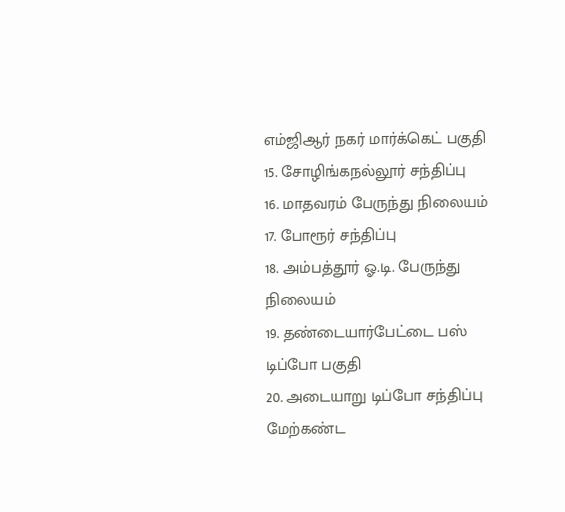எம்ஜிஆர் நகர் மார்க்கெட் பகுதி
15. சோழிங்கநல்லூர் சந்திப்பு
16. மாதவரம் பேருந்து நிலையம்
17. போரூர் சந்திப்பு
18. அம்பத்தூர் ஓ.டி. பேருந்து நிலையம்
19. தண்டையார்பேட்டை பஸ் டிப்போ பகுதி
20. அடையாறு டிப்போ சந்திப்பு
மேற்கண்ட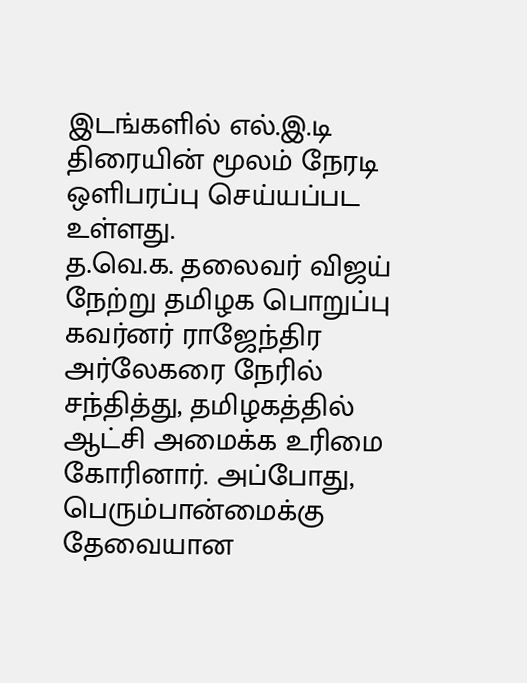இடங்களில் எல்.இ.டி திரையின் மூலம் நேரடி ஒளிபரப்பு செய்யப்பட உள்ளது.
த.வெ.க. தலைவர் விஜய் நேற்று தமிழக பொறுப்பு கவர்னர் ராஜேந்திர அர்லேகரை நேரில் சந்தித்து, தமிழகத்தில் ஆட்சி அமைக்க உரிமை கோரினார். அப்போது, பெரும்பான்மைக்கு தேவையான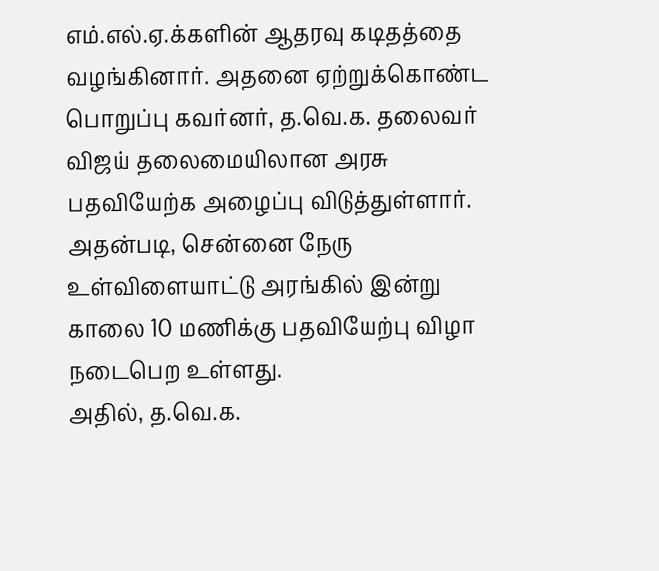எம்.எல்.ஏ.க்களின் ஆதரவு கடிதத்தை வழங்கினார். அதனை ஏற்றுக்கொண்ட பொறுப்பு கவர்னர், த.வெ.க. தலைவர் விஜய் தலைமையிலான அரசு பதவியேற்க அழைப்பு விடுத்துள்ளார். அதன்படி, சென்னை நேரு உள்விளையாட்டு அரங்கில் இன்று காலை 10 மணிக்கு பதவியேற்பு விழா நடைபெற உள்ளது.
அதில், த.வெ.க.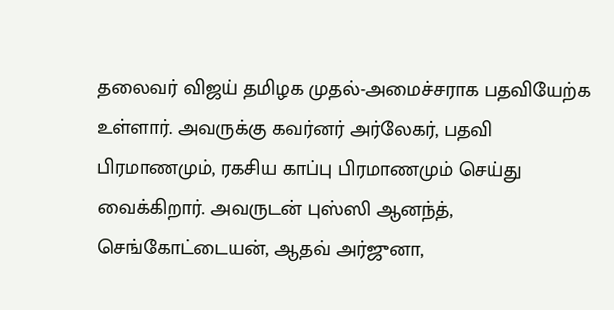தலைவர் விஜய் தமிழக முதல்-அமைச்சராக பதவியேற்க உள்ளார். அவருக்கு கவர்னர் அர்லேகர், பதவி பிரமாணமும், ரகசிய காப்பு பிரமாணமும் செய்து வைக்கிறார். அவருடன் புஸ்ஸி ஆனந்த், செங்கோட்டையன், ஆதவ் அர்ஜுனா,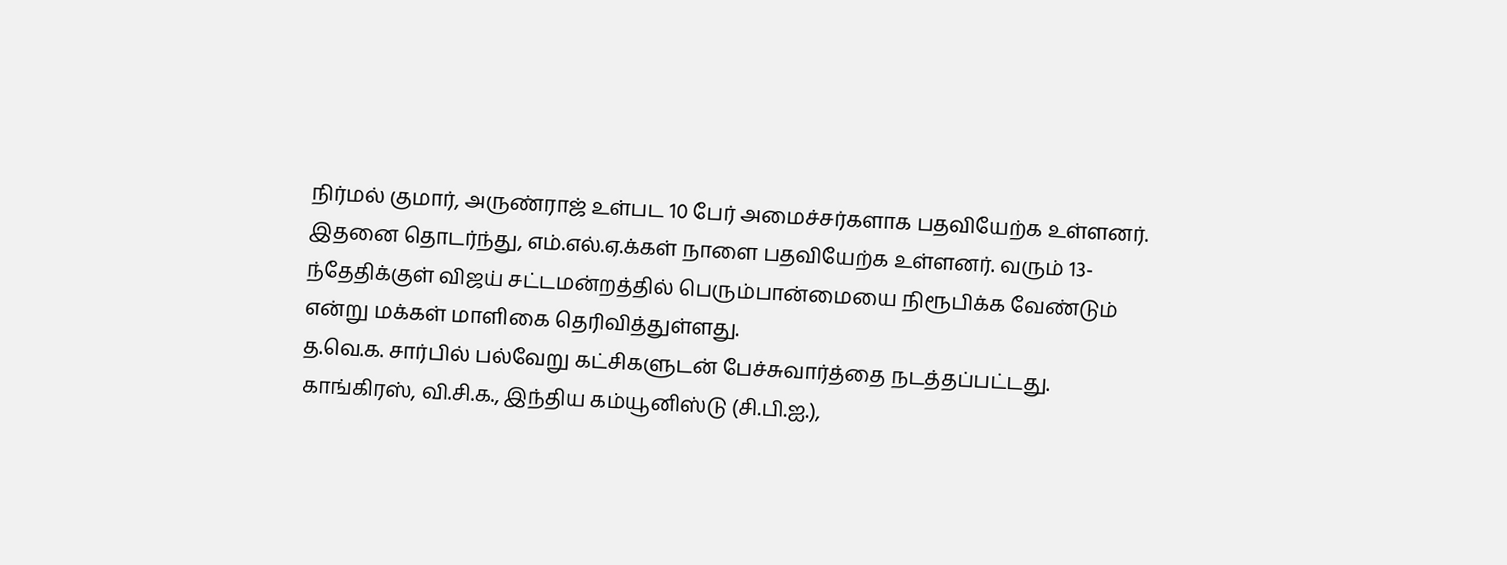நிர்மல் குமார், அருண்ராஜ் உள்பட 10 பேர் அமைச்சர்களாக பதவியேற்க உள்ளனர்.
இதனை தொடர்ந்து, எம்.எல்.ஏ.க்கள் நாளை பதவியேற்க உள்ளனர். வரும் 13-ந்தேதிக்குள் விஜய் சட்டமன்றத்தில் பெரும்பான்மையை நிரூபிக்க வேண்டும் என்று மக்கள் மாளிகை தெரிவித்துள்ளது.
த.வெ.க. சார்பில் பல்வேறு கட்சிகளுடன் பேச்சுவார்த்தை நடத்தப்பட்டது. காங்கிரஸ், வி.சி.க., இந்திய கம்யூனிஸ்டு (சி.பி.ஐ.),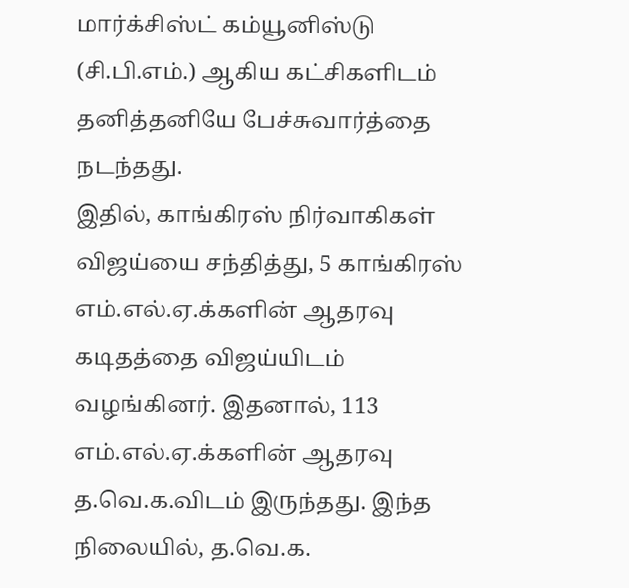மார்க்சிஸ்ட் கம்யூனிஸ்டு (சி.பி.எம்.) ஆகிய கட்சிகளிடம் தனித்தனியே பேச்சுவார்த்தை நடந்தது.
இதில், காங்கிரஸ் நிர்வாகிகள் விஜய்யை சந்தித்து, 5 காங்கிரஸ் எம்.எல்.ஏ.க்களின் ஆதரவு கடிதத்தை விஜய்யிடம் வழங்கினர். இதனால், 113 எம்.எல்.ஏ.க்களின் ஆதரவு த.வெ.க.விடம் இருந்தது. இந்த நிலையில், த.வெ.க.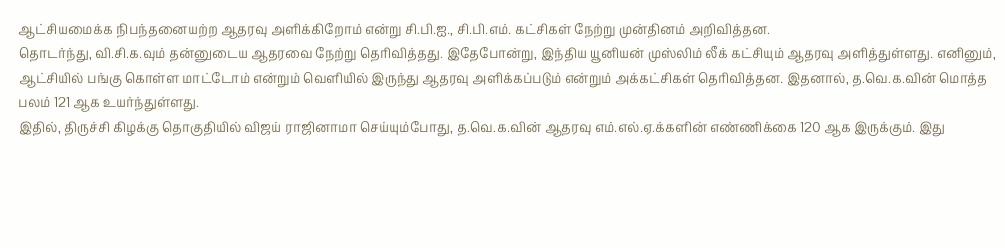ஆட்சியமைக்க நிபந்தனையற்ற ஆதரவு அளிக்கிறோம் என்று சி.பி.ஐ., சி.பி.எம். கட்சிகள் நேற்று முன்தினம் அறிவித்தன.
தொடர்ந்து, வி.சி.க.வும் தன்னுடைய ஆதரவை நேற்று தெரிவித்தது. இதேபோன்று, இந்திய யூனியன் முஸ்லிம் லீக் கட்சியும் ஆதரவு அளித்துள்ளது. எனினும், ஆட்சியில் பங்கு கொள்ள மாட்டோம் என்றும் வெளியில் இருந்து ஆதரவு அளிக்கப்படும் என்றும் அக்கட்சிகள் தெரிவித்தன. இதனால், த.வெ.க.வின் மொத்த பலம் 121 ஆக உயர்ந்துள்ளது.
இதில், திருச்சி கிழக்கு தொகுதியில் விஜய் ராஜினாமா செய்யும்போது, த.வெ.க.வின் ஆதரவு எம்.எல்.ஏ.க்களின் எண்ணிக்கை 120 ஆக இருக்கும். இது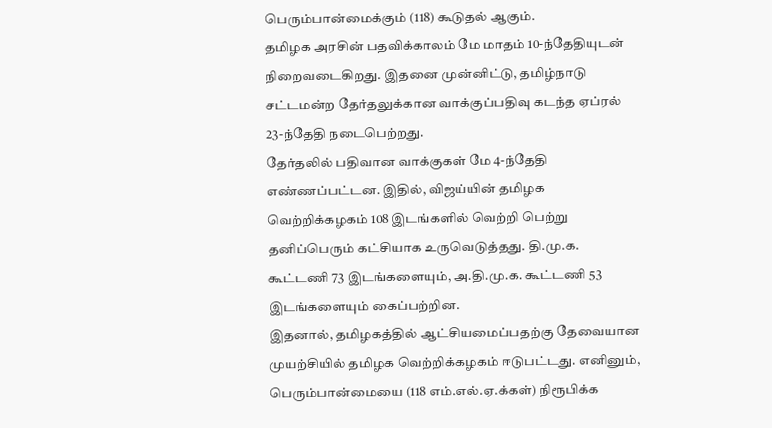பெரும்பான்மைக்கும் (118) கூடுதல் ஆகும்.
தமிழக அரசின் பதவிக்காலம் மே மாதம் 10-ந்தேதியுடன் நிறைவடைகிறது. இதனை முன்னிட்டு, தமிழ்நாடு சட்டமன்ற தேர்தலுக்கான வாக்குப்பதிவு கடந்த ஏப்ரல் 23-ந்தேதி நடைபெற்றது.
தேர்தலில் பதிவான வாக்குகள் மே 4-ந்தேதி எண்ணப்பட்டன. இதில், விஜய்யின் தமிழக வெற்றிக்கழகம் 108 இடங்களில் வெற்றி பெற்று தனிப்பெரும் கட்சியாக உருவெடுத்தது. தி.மு.க. கூட்டணி 73 இடங்களையும், அ.தி.மு.க. கூட்டணி 53 இடங்களையும் கைப்பற்றின.
இதனால், தமிழகத்தில் ஆட்சியமைப்பதற்கு தேவையான முயற்சியில் தமிழக வெற்றிக்கழகம் ஈடுபட்டது. எனினும், பெரும்பான்மையை (118 எம்.எல்.ஏ.க்கள்) நிரூபிக்க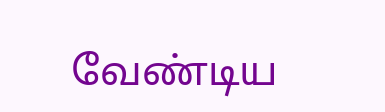வேண்டிய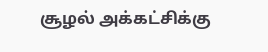சூழல் அக்கட்சிக்கு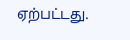ஏற்பட்டது.